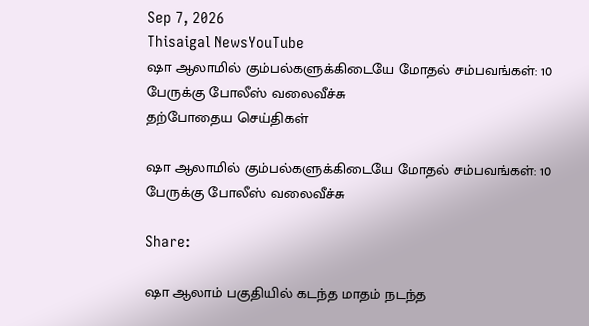Sep 7, 2026
Thisaigal NewsYouTube
ஷா ஆலாமில் கும்பல்களுக்கிடையே மோதல் சம்பவங்கள்: 10 பேருக்கு போலீஸ் வலைவீச்சு
தற்போதைய செய்திகள்

ஷா ஆலாமில் கும்பல்களுக்கிடையே மோதல் சம்பவங்கள்: 10 பேருக்கு போலீஸ் வலைவீச்சு

Share:

ஷா ஆலாம் பகுதியில் கடந்த மாதம் நடந்த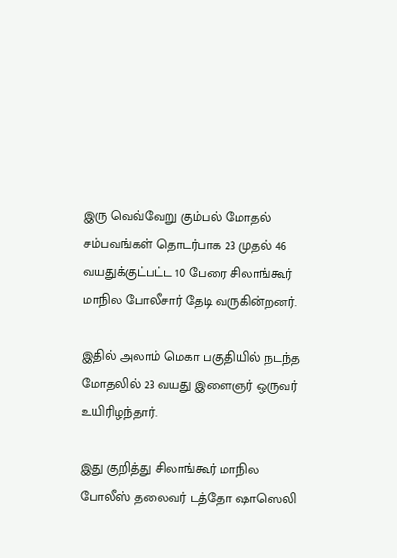இரு வெவ்வேறு கும்பல் மோதல் சம்பவங்கள் தொடர்பாக 23 முதல் 46 வயதுக்குட்பட்ட 10 பேரை சிலாங்கூர் மாநில போலீசார் தேடி வருகின்றனர்.

இதில் அலாம் மெகா பகுதியில் நடந்த மோதலில் 23 வயது இளைஞர் ஒருவர் உயிரிழந்தார்.

இது குறித்து சிலாங்கூர் மாநில போலீஸ் தலைவர் டத்தோ ஷாஸெலி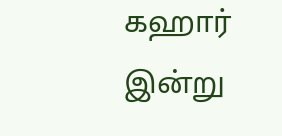கஹார் இன்று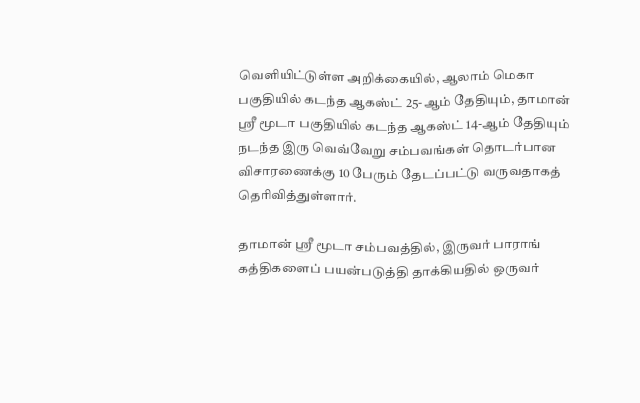வெளியிட்டுள்ள அறிக்கையில், ஆலாம் மெகா பகுதியில் கடந்த ஆகஸ்ட் 25-ஆம் தேதியும், தாமான் ஸ்ரீ மூடா பகுதியில் கடந்த ஆகஸ்ட் 14-ஆம் தேதியும் நடந்த இரு வெவ்வேறு சம்பவங்கள் தொடர்பான விசாரணைக்கு 10 பேரும் தேடப்பட்டு வருவதாகத் தெரிவித்துள்ளார்.

தாமான் ஸ்ரீ மூடா சம்பவத்தில், இருவர் பாராங் கத்திகளைப் பயன்படுத்தி தாக்கியதில் ஒருவர்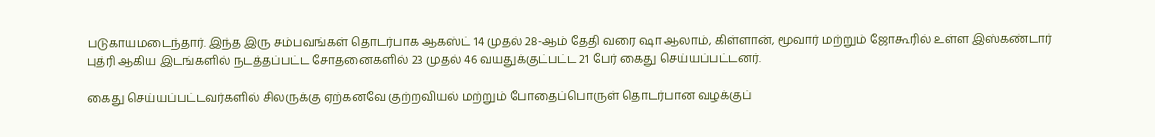படுகாயமடைந்தார். இந்த இரு சம்பவங்கள் தொடர்பாக ஆகஸ்ட் 14 முதல் 28-ஆம் தேதி வரை ஷா ஆலாம், கிள்ளான், மூவார் மற்றும் ஜோகூரில் உள்ள இஸ்கண்டார் புத்ரி ஆகிய இடங்களில் நடத்தப்பட்ட சோதனைகளில் 23 முதல் 46 வயதுக்குட்பட்ட 21 பேர் கைது செய்யப்பட்டனர்.

கைது செய்யப்பட்டவர்களில் சிலருக்கு ஏற்கனவே குற்றவியல் மற்றும் போதைப்பொருள் தொடர்பான வழக்குப்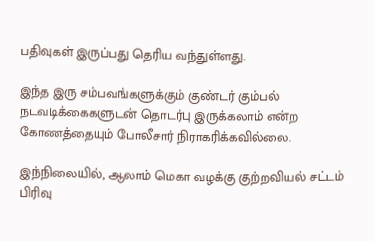பதிவுகள் இருப்பது தெரிய வந்துள்ளது.

இந்த இரு சம்பவங்களுக்கும் குண்டர் கும்பல் நடவடிக்கைகளுடன் தொடர்பு இருக்கலாம் என்ற கோணத்தையும் போலீசார் நிராகரிக்கவில்லை.

இந்நிலையில், ஆலாம் மெகா வழக்கு குற்றவியல் சட்டம் பிரிவு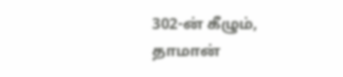302-ன் கீழும், தாமான்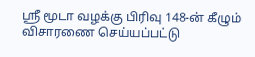ஸ்ரீ மூடா வழக்கு பிரிவு 148-ன் கீழும் விசாரணை செய்யப்பட்டு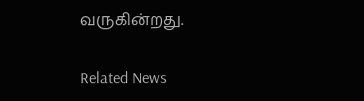வருகின்றது.

Related News